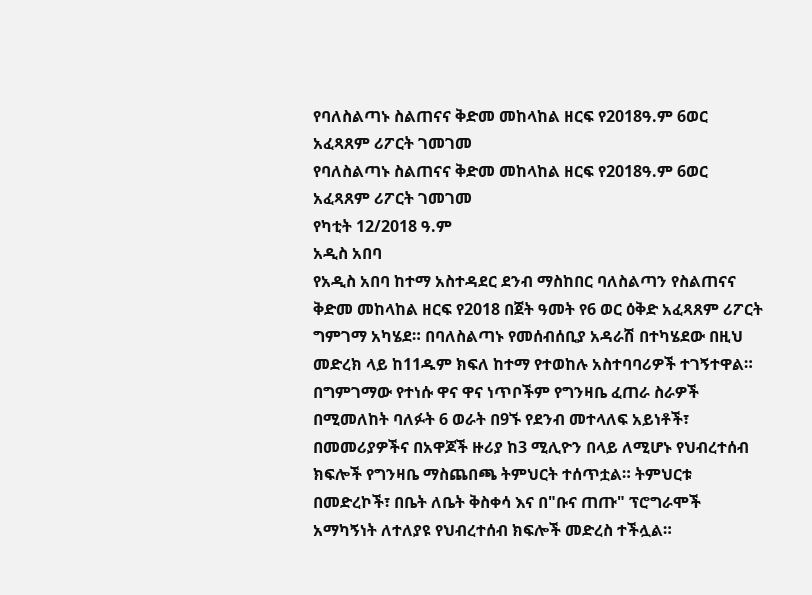የባለስልጣኑ ስልጠናና ቅድመ መከላከል ዘርፍ የ2018ዓ.ም 6ወር አፈጻጸም ሪፖርት ገመገመ
የባለስልጣኑ ስልጠናና ቅድመ መከላከል ዘርፍ የ2018ዓ.ም 6ወር አፈጻጸም ሪፖርት ገመገመ
የካቲት 12/2018 ዓ.ም
አዲስ አበባ
የአዲስ አበባ ከተማ አስተዳደር ደንብ ማስከበር ባለስልጣን የስልጠናና ቅድመ መከላከል ዘርፍ የ2018 በጀት ዓመት የ6 ወር ዕቅድ አፈጻጸም ሪፖርት ግምገማ አካሄደ። በባለስልጣኑ የመሰብሰቢያ አዳራሽ በተካሄደው በዚህ መድረክ ላይ ከ11ዱም ክፍለ ከተማ የተወከሉ አስተባባሪዎች ተገኝተዋል።
በግምገማው የተነሱ ዋና ዋና ነጥቦችም የግንዛቤ ፈጠራ ስራዎች በሚመለከት ባለፉት 6 ወራት በ9ኙ የደንብ መተላለፍ አይነቶች፣ በመመሪያዎችና በአዋጆች ዙሪያ ከ3 ሚሊዮን በላይ ለሚሆኑ የህብረተሰብ ክፍሎች የግንዛቤ ማስጨበጫ ትምህርት ተሰጥቷል። ትምህርቱ በመድረኮች፣ በቤት ለቤት ቅስቀሳ እና በ"ቡና ጠጡ" ፕሮግራሞች አማካኝነት ለተለያዩ የህብረተሰብ ክፍሎች መድረስ ተችሏል።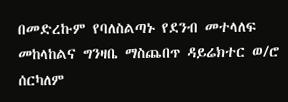በመድረኩም የባለስልጣኑ የደንብ መተላለፍ መከላከልና ግንዛቤ ማስጨበጥ ዳይሬክተር ወ/ሮ ሰርካለም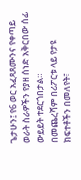ጌታሁን፤ የ6 ወር አፈጻጸሙንና የቀጣይ ወራት ስራዎችን የያዘ ሰነድ አቅርበው ሰፊ ውይይት ተደርጎበታል።
በመጨረሻም በሪፖርቱ ላይ የታዩ ክፍተቶችን በመለየት፣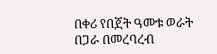በቀሪ የበጀት ዓመቱ ወራት በጋራ በመረባረብ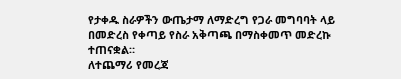የታቀዱ ስራዎችን ውጤታማ ለማድረግ የጋራ መግባባት ላይ በመድረስ የቀጣይ የስራ አቅጣጫ በማስቀመጥ መድረኩ ተጠናቋል።
ለተጨማሪ የመረጃ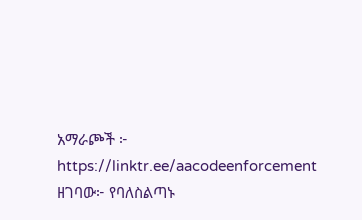አማራጮች ፦ https://linktr.ee/aacodeenforcement
ዘገባው፦ የባለስልጣኑ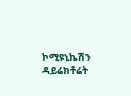ኮሚዩኒኬሽን ዳይሬክቶሬት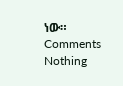ነው።
Comments
Nothing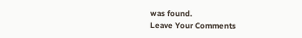was found.
Leave Your Comments